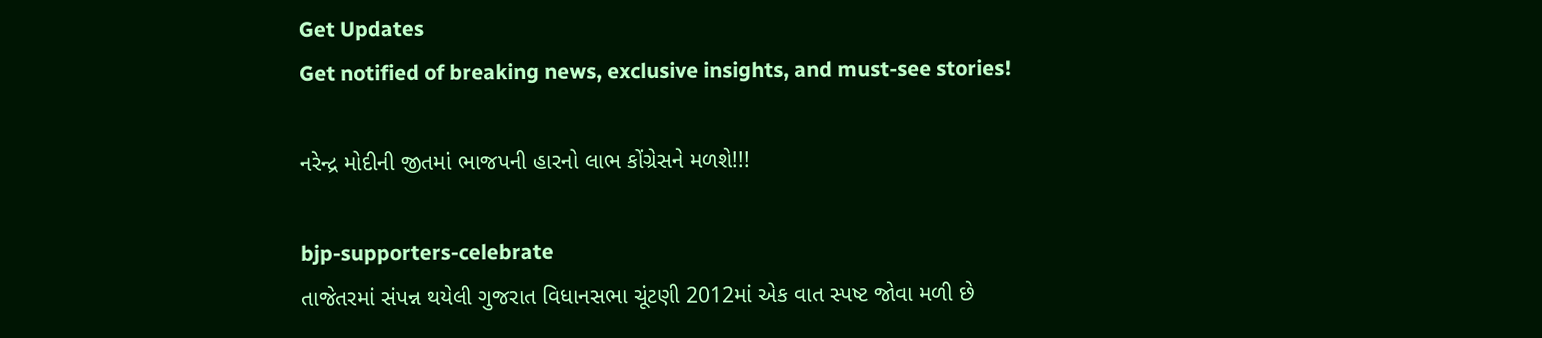Get Updates
Get notified of breaking news, exclusive insights, and must-see stories!

નરેન્દ્ર મોદીની જીતમાં ભાજપની હારનો લાભ કોંગ્રેસને મળશે!!!

bjp-supporters-celebrate
તાજેતરમાં સંપન્ન થયેલી ગુજરાત વિધાનસભા ચૂંટણી 2012માં એક વાત સ્પષ્ટ જોવા મળી છે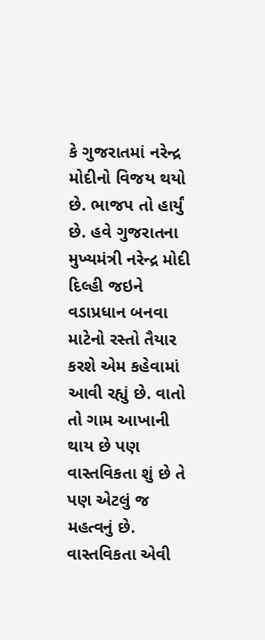કે ગુજરાતમાં નરેન્દ્ર મોદીનો વિજય થયો છે. ભાજપ તો હાર્યું છે. હવે ગુજરાતના મુખ્યમંત્રી નરેન્દ્ર મોદી દિલ્હી જઇને વડાપ્રધાન બનવા માટેનો રસ્તો તૈયાર કરશે એમ કહેવામાં આવી રહ્યું છે. વાતો તો ગામ આખાની થાય છે પણ વાસ્તવિકતા શું છે તે પણ એટલું જ મહત્વનું છે. વાસ્તવિકતા એવી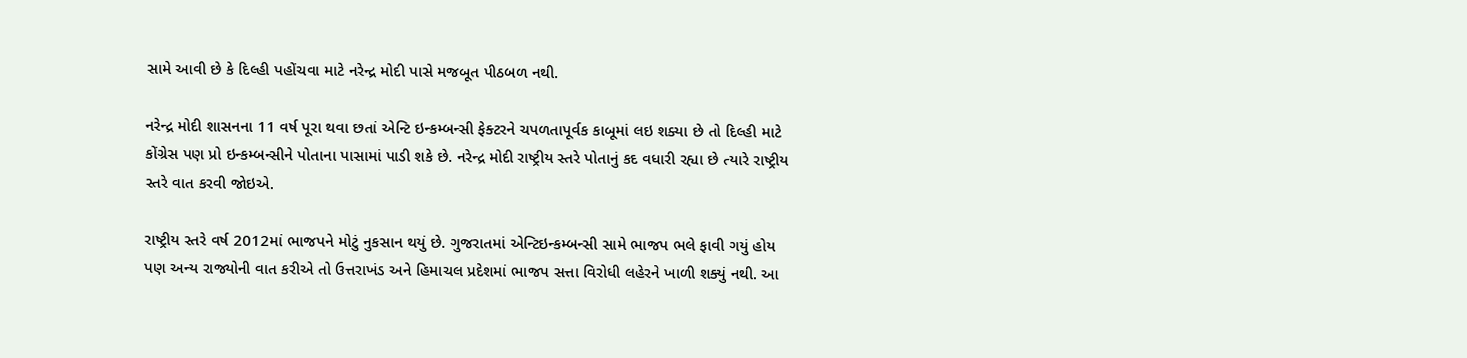સામે આવી છે કે દિલ્હી પહોંચવા માટે નરેન્દ્ર મોદી પાસે મજબૂત પીઠબળ નથી.

નરેન્દ્ર મોદી શાસનના 11 વર્ષ પૂરા થવા છતાં એન્ટિ ઇન્કમ્બન્સી ફેક્ટરને ચપળતાપૂર્વક કાબૂમાં લઇ શક્યા છે તો દિલ્હી માટે કોંગ્રેસ પણ પ્રો ઇન્કમ્બન્સીને પોતાના પાસામાં પાડી શકે છે. નરેન્દ્ર મોદી રાષ્ટ્રીય સ્તરે પોતાનું કદ વધારી રહ્યા છે ત્યારે રાષ્ટ્રીય સ્તરે વાત કરવી જોઇએ.

રાષ્ટ્રીય સ્તરે વર્ષ 2012માં ભાજપને મોટું નુકસાન થયું છે. ગુજરાતમાં એન્ટિઇન્કમ્બન્સી સામે ભાજપ ભલે ફાવી ગયું હોય પણ અન્ય રાજ્યોની વાત કરીએ તો ઉત્તરાખંડ અને હિમાચલ પ્રદેશમાં ભાજપ સત્તા વિરોધી લહેરને ખાળી શક્યું નથી. આ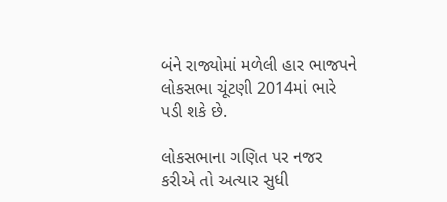બંને રાજ્યોમાં મળેલી હાર ભાજપને લોકસભા ચૂંટણી 2014માં ભારે પડી શકે છે.

લોકસભાના ગણિત પર નજર કરીએ તો અત્યાર સુધી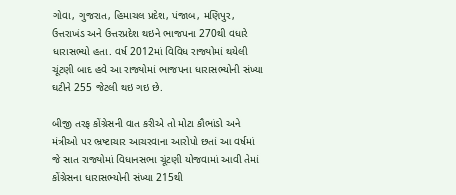ગોવા, ગુજરાત, હિમાચલ પ્રદેશ, પંજાબ, મણિપુર, ઉત્તરાખંડ અને ઉત્તરપ્રદેશ થઇને ભાજપના 270થી વધારે ધારાસભ્યો હતા. વર્ષ 2012માં વિવિધ રાજ્યોમાં થયેલી ચૂંટણી બાદ હવે આ રાજ્યોમાં ભાજપના ધારાસભ્યોની સંખ્યા ઘટીને 255 જેટલી થઇ ગઇ છે.

બીજી તરફ કોંગ્રેસની વાત કરીએ તો મોટા કૌભાંડો અને મંત્રીઓ પર ભ્રષ્ટાચાર આચરવાના આરોપો છતાં આ વર્ષમાં જે સાત રાજ્યોમાં વિધાનસભા ચૂંટણી યોજવામાં આવી તેમાં કોંગ્રેસના ધારાસભ્યોની સંખ્યા 215થી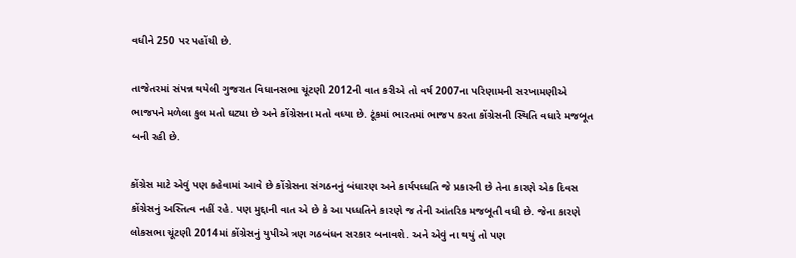વધીને 250 પર પહોંચી છે.

તાજેતરમાં સંપન્ન થયેલી ગુજરાત વિધાનસભા ચૂંટણી 2012ની વાત કરીએ તો વર્ષ 2007ના પરિણામની સરખામણીએ ભાજપને મળેલા કુલ મતો ઘટ્યા છે અને કોંગ્રેસના મતો વધ્યા છે. ટૂંકમાં ભારતમાં ભાજપ કરતા કોંગ્રેસની સ્થિતિ વધારે મજબૂત બની રહી છે.

કોંગ્રેસ માટે એવું પણ કહેવામાં આવે છે કોંગ્રેસના સંગઠનનું બંધારણ અને કાર્યપધ્ધતિ જે પ્રકારની છે તેના કારણે એક દિવસ કોંગ્રેસનું અસ્તિત્વ નહીં રહે. પણ મુદ્દાની વાત એ છે કે આ પધ્ધતિને કારણે જ તેની આંતરિક મજબૂતી વધી છે. જેના કારણે લોકસભા ચૂંટણી 2014માં કોંગ્રેસનું યુપીએ ત્રણ ગઠબંધન સરકાર બનાવશે. અને એવું ના થયું તો પણ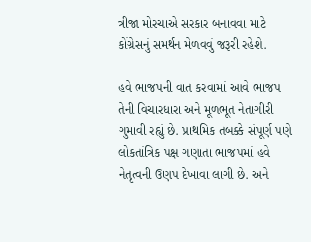ત્રીજા મોરચાએ સરકાર બનાવવા માટે કોંગ્રેસનું સમર્થન મેળવવું જરૂરી રહેશે.

હવે ભાજપની વાત કરવામાં આવે ભાજપ તેની વિચારધારા અને મૂળભૂત નેતાગીરી ગુમાવી રહ્યું છે. પ્રાથમિક તબક્કે સંપૂર્ણ પણે લોકતાંત્રિક પક્ષ ગણાતા ભાજપમાં હવે નેતૃત્વની ઉણપ દેખાવા લાગી છે. અને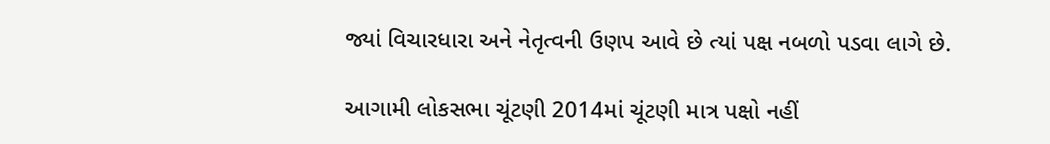જ્યાં વિચારધારા અને નેતૃત્વની ઉણપ આવે છે ત્યાં પક્ષ નબળો પડવા લાગે છે.

આગામી લોકસભા ચૂંટણી 2014માં ચૂંટણી માત્ર પક્ષો નહીં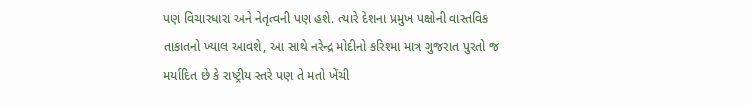પણ વિચારધારા અને નેતૃત્વની પણ હશે. ત્યારે દેશના પ્રમુખ પક્ષોની વાસ્તવિક તાકાતનો ખ્યાલ આવશે, આ સાથે નરેન્દ્ર મોદીનો કરિશ્મા માત્ર ગુજરાત પુરતો જ મર્યાદિત છે કે રાષ્ટ્રીય સ્તરે પણ તે મતો ખેંચી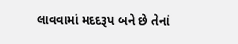લાવવામાં મદદરૂપ બને છે તેનાં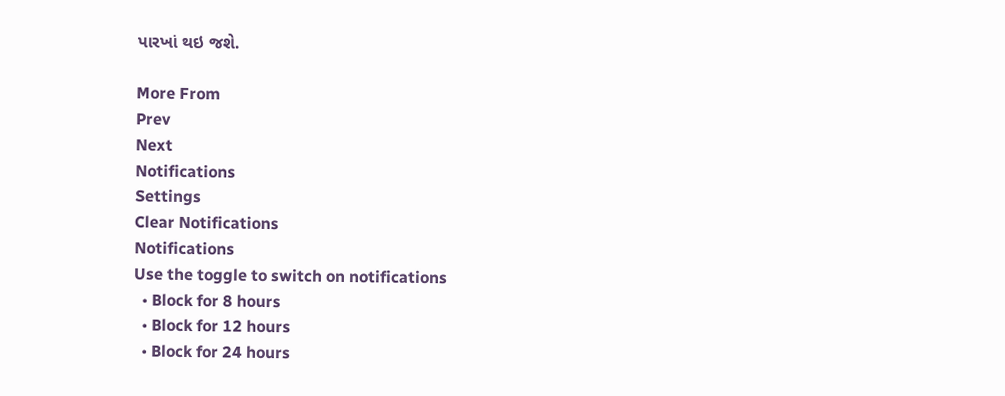પારખાં થઇ જશે.

More From
Prev
Next
Notifications
Settings
Clear Notifications
Notifications
Use the toggle to switch on notifications
  • Block for 8 hours
  • Block for 12 hours
  • Block for 24 hours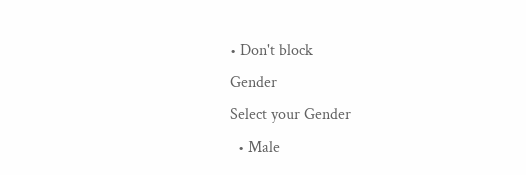• Don't block
Gender
Select your Gender
  • Male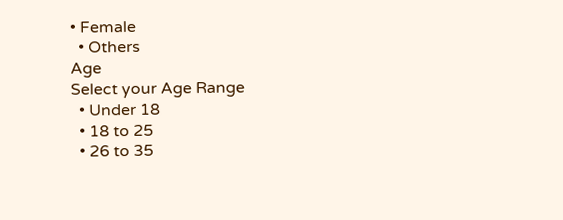• Female
  • Others
Age
Select your Age Range
  • Under 18
  • 18 to 25
  • 26 to 35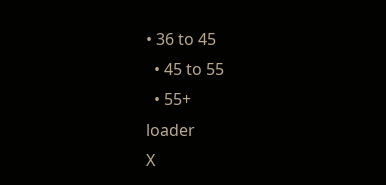• 36 to 45
  • 45 to 55
  • 55+
loader
X